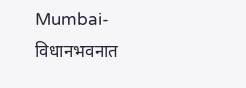Mumbai-विधानभवनात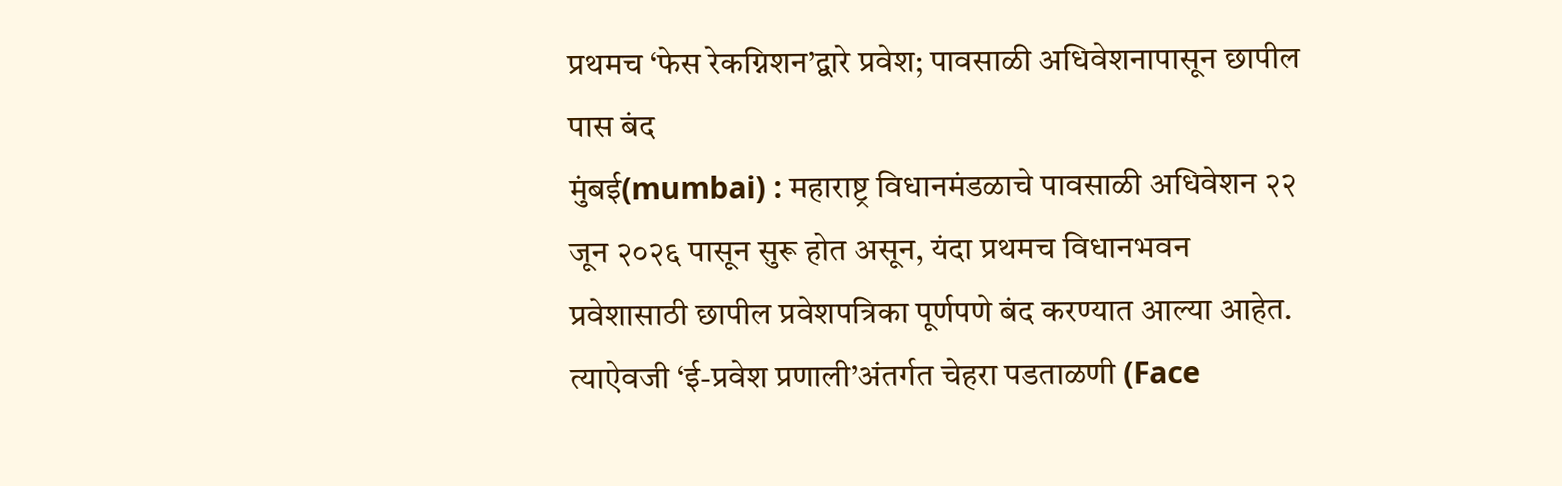प्रथमच ‘फेस रेकग्निशन’द्वारे प्रवेश; पावसाळी अधिवेशनापासून छापील पास बंद
मुंबई(mumbai) : महाराष्ट्र विधानमंडळाचे पावसाळी अधिवेशन २२ जून २०२६ पासून सुरू होत असून, यंदा प्रथमच विधानभवन प्रवेशासाठी छापील प्रवेशपत्रिका पूर्णपणे बंद करण्यात आल्या आहेत. त्याऐवजी ‘ई-प्रवेश प्रणाली’अंतर्गत चेहरा पडताळणी (Face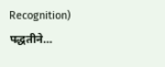Recognition) पद्धतीने…